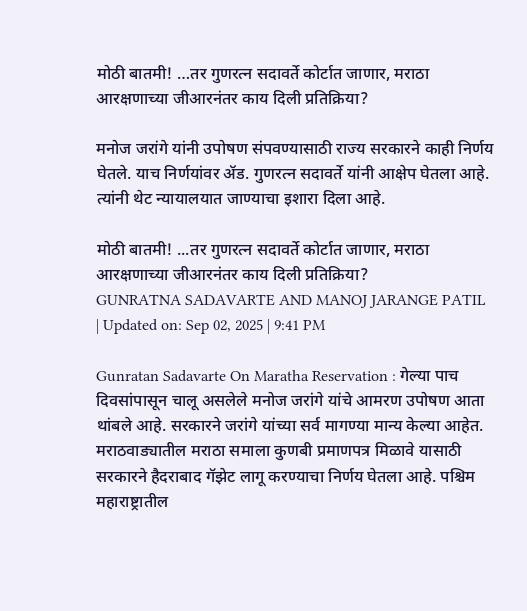मोठी बातमी! …तर गुणरत्न सदावर्ते कोर्टात जाणार, मराठा आरक्षणाच्या जीआरनंतर काय दिली प्रतिक्रिया?

मनोज जरांगे यांनी उपोषण संपवण्यासाठी राज्य सरकारने काही निर्णय घेतले. याच निर्णयांवर ॲड. गुणरत्न सदावर्ते यांनी आक्षेप घेतला आहे. त्यांनी थेट न्यायालयात जाण्याचा इशारा दिला आहे.

मोठी बातमी! ...तर गुणरत्न सदावर्ते कोर्टात जाणार, मराठा आरक्षणाच्या जीआरनंतर काय दिली प्रतिक्रिया?
GUNRATNA SADAVARTE AND MANOJ JARANGE PATIL
| Updated on: Sep 02, 2025 | 9:41 PM

Gunratan Sadavarte On Maratha Reservation : गेल्या पाच दिवसांपासून चालू असलेले मनोज जरांगे यांचे आमरण उपोषण आता थांबले आहे. सरकारने जरांगे यांच्या सर्व मागण्या मान्य केल्या आहेत. मराठवाड्यातील मराठा समाला कुणबी प्रमाणपत्र मिळावे यासाठी सरकारने हैदराबाद गॅझेट लागू करण्याचा निर्णय घेतला आहे. पश्चिम महाराष्ट्रातील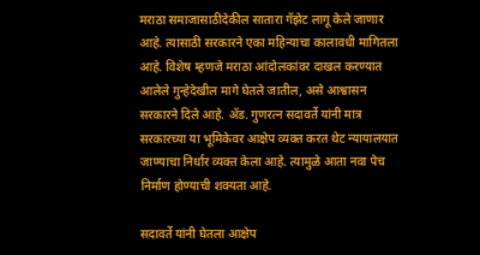मराठा समाजासाठीदेकील सातारा गॅझेट लागू केले जाणार आहे. त्यासाठी सरकारने एका महिन्याचा कालावधी मागितला आहे. विशेष म्हणजे मराठा आंदोलकांवर दाखल करण्यात आलेले गुन्हेदेखील मागे घेतले जातील, असे आश्वासन सरकारने दिले आहे. ॲड. गुणरत्न सदावर्ते यांनी मात्र सरकारच्या या भूमिकेवर आक्षेप व्यक्त करत थेट न्यायालयात जाण्याचा निर्धार व्यक्त केला आहे. त्यामुळे आता नवा पेच निर्माण होण्याची शक्यता आहे.

सदावर्ते यांनी घेतला आक्षेप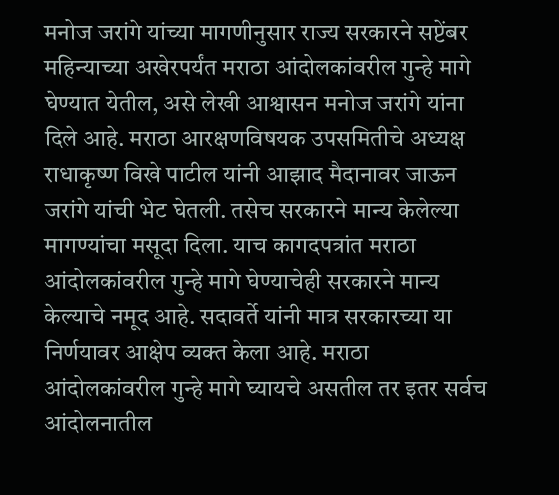मनोज जरांगे यांच्या मागणीनुसार राज्य सरकारने सप्टेंबर महिन्याच्या अखेरपर्यंत मराठा आंदोलकांवरील गुन्हे मागे घेण्यात येतील, असे लेखी आश्वासन मनोज जरांगे यांना दिले आहे. मराठा आरक्षणविषयक उपसमितीचे अध्यक्ष राधाकृष्ण विखे पाटील यांनी आझाद मैदानावर जाऊन जरांगे यांची भेट घेतली. तसेच सरकारने मान्य केलेल्या मागण्यांचा मसूदा दिला. याच कागदपत्रांत मराठा आंदोलकांवरील गुन्हे मागे घेण्याचेही सरकारने मान्य केल्याचे नमूद आहे. सदावर्ते यांनी मात्र सरकारच्या या निर्णयावर आक्षेप व्यक्त केला आहे. मराठा आंदोलकांवरील गुन्हे मागे घ्यायचे असतील तर इतर सर्वच आंदोलनातील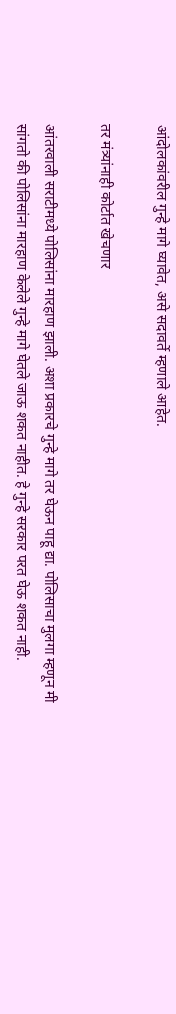आंदोलकांवरील गुन्हे मागे घ्यावेत, असे सदावर्ते म्हणाले आहेत.

तर मंत्र्यांनाही कोर्टात खेचणार

आंतरवाली सराटीमध्ये पोलिसांना मारहाण झाली. अशा प्रकारचे गुन्हे मागे तर घेऊन पाहू द्या. पोलिसाचा मुलगा म्हणून मी सांगतो की पोलिसांना मारहाण केलेले गुन्हे मागे घेतले जाऊ शकत नाहीत. हे गुन्हे सरकार परत घेऊ शकत नाही.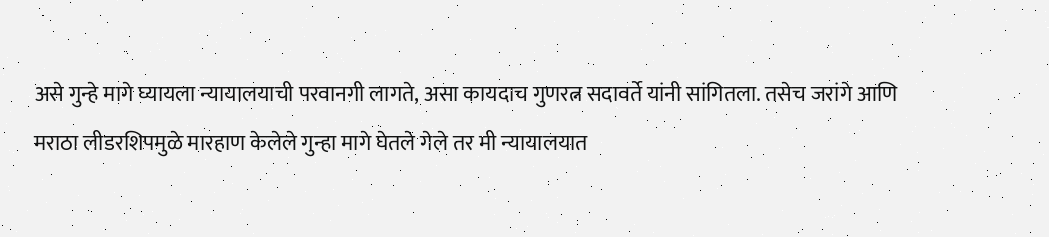असे गुन्हे मागे घ्यायला न्यायालयाची परवानगी लागते, असा कायदाच गुणरत्न सदावर्ते यांनी सांगितला. तसेच जरांगे आणि मराठा लीडरशिपमुळे मारहाण केलेले गुन्हा मागे घेतले गेले तर मी न्यायालयात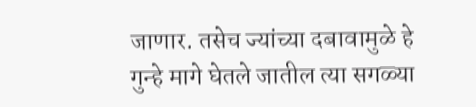जाणार. तसेच ज्यांच्या दबावामुळे हे गुन्हे मागे घेतले जातील त्या सगळ्या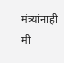मंत्र्‍यांनाही मी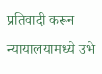प्रतिवादी करून न्यायालयामध्ये उभे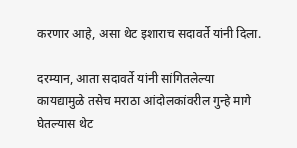करणार आहे, असा थेट इशाराच सदावर्ते यांनी दिला.

दरम्यान, आता सदावर्ते यांनी सांगितलेल्या कायद्यामुळे तसेच मराठा आंदोलकांवरील गुन्हे मागे घेतल्यास थेट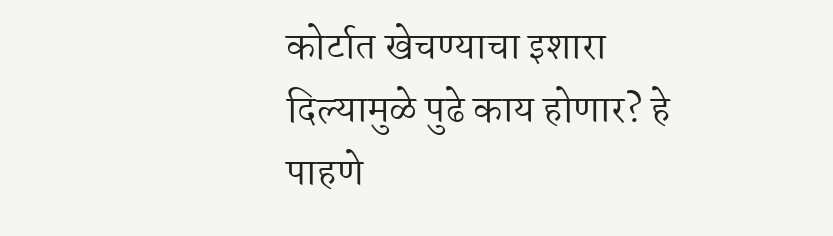कोर्टात खेचण्याचा इशारा दिल्यामुळे पुढे काय होणार? हे पाहणे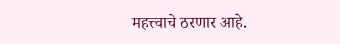महत्त्वाचे ठरणार आहे.